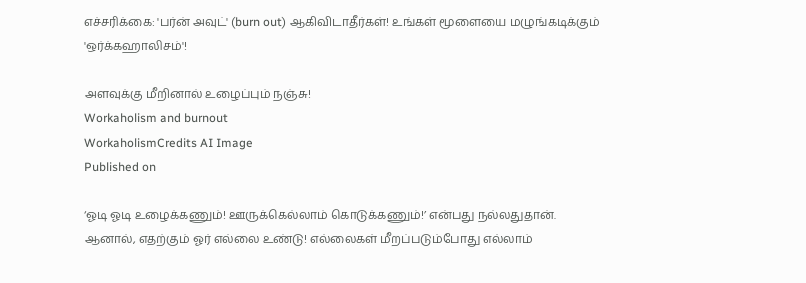எச்சரிக்கை: 'பர்ன் அவுட்' (burn out) ஆகிவிடாதீர்கள்! உங்கள் மூளையை மழுங்கடிக்கும் 'ஒர்க்கஹாலிசம்'!

அளவுக்கு மீறினால் உழைப்பும் நஞ்சு!
Workaholism and burnout
WorkaholismCredits AI Image
Published on

‘ஓடி ஓடி உழைக்கணும்! ஊருக்கெல்லாம் கொடுக்கணும்!’ என்பது நல்லதுதான். ஆனால், எதற்கும் ஓர் எல்லை உண்டு! எல்லைகள் மீறப்படும்போது எல்லாம்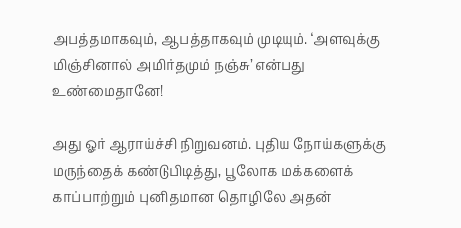அபத்தமாகவும், ஆபத்தாகவும் முடியும். ‘அளவுக்கு மிஞ்சினால் அமிர்தமும் நஞ்சு’ என்பது உண்மைதானே!

அது ஓர் ஆராய்ச்சி நிறுவனம். புதிய நோய்களுக்கு மருந்தைக் கண்டுபிடித்து, பூலோக மக்களைக் காப்பாற்றும் புனிதமான தொழிலே அதன்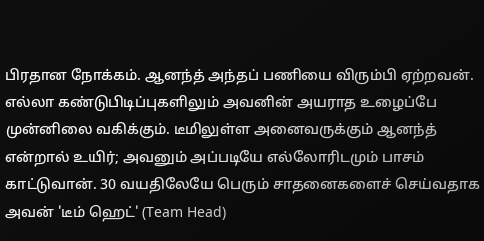பிரதான நோக்கம். ஆனந்த் அந்தப் பணியை விரும்பி ஏற்றவன். எல்லா கண்டுபிடிப்புகளிலும் அவனின் அயராத உழைப்பே முன்னிலை வகிக்கும். டீமிலுள்ள அனைவருக்கும் ஆனந்த் என்றால் உயிர்; அவனும் அப்படியே எல்லோரிடமும் பாசம் காட்டுவான். 30 வயதிலேயே பெரும் சாதனைகளைச் செய்வதாக அவன் 'டீம் ஹெட்' (Team Head)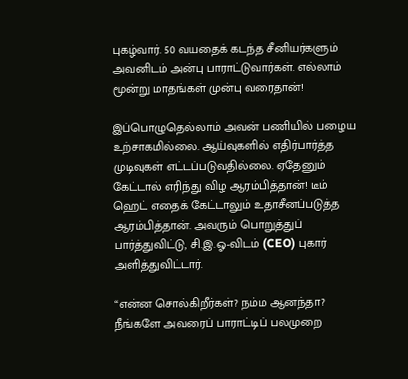புகழ்வார். 50 வயதைக் கடந்த சீனியர்களும் அவனிடம் அன்பு பாராட்டுவார்கள். எல்லாம் மூன்று மாதங்கள் முன்பு வரைதான்!

இப்பொழுதெல்லாம் அவன் பணியில் பழைய உற்சாகமில்லை. ஆய்வுகளில் எதிர்பார்த்த முடிவுகள் எட்டப்படுவதில்லை. ஏதேனும் கேட்டால் எரிந்து விழ ஆரம்பித்தான்! டீம் ஹெட் எதைக் கேட்டாலும் உதாசீனப்படுத்த ஆரம்பித்தான். அவரும் பொறுத்துப் பார்த்துவிட்டு, சி.இ.ஓ-விடம் (CEO) புகார் அளித்துவிட்டார்.

“என்ன சொல்கிறீர்கள்? நம்ம ஆனந்தா? நீங்களே அவரைப் பாராட்டிப் பலமுறை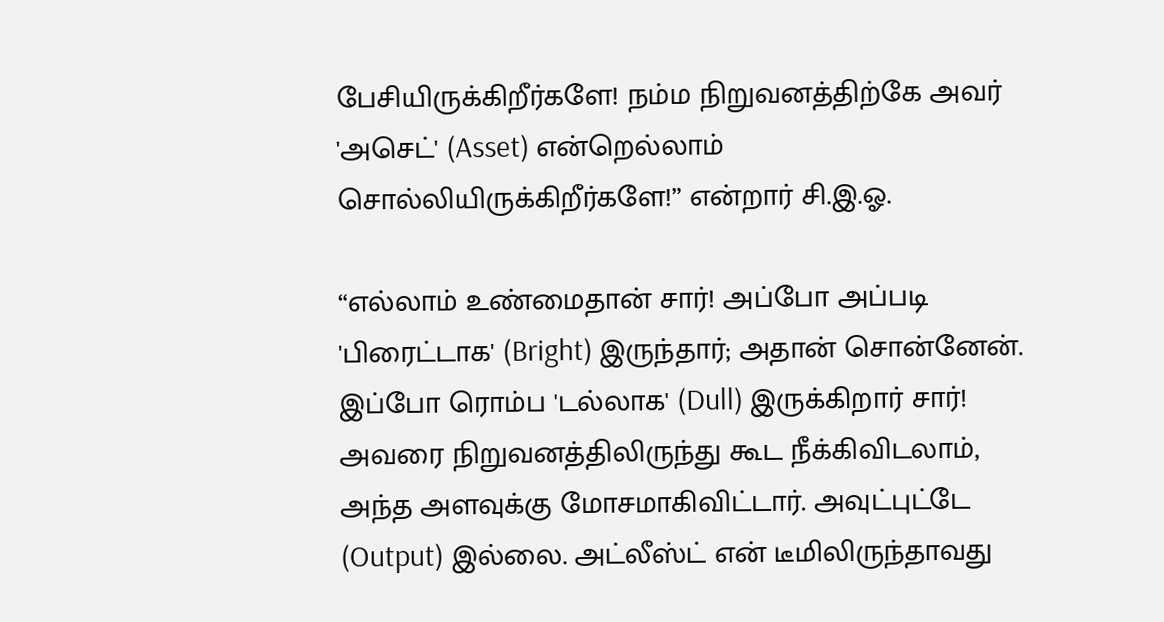பேசியிருக்கிறீர்களே! நம்ம நிறுவனத்திற்கே அவர் 'அசெட்' (Asset) என்றெல்லாம் சொல்லியிருக்கிறீர்களே!” என்றார் சி.இ.ஓ.

“எல்லாம் உண்மைதான் சார்! அப்போ அப்படி 'பிரைட்டாக' (Bright) இருந்தார்; அதான் சொன்னேன். இப்போ ரொம்ப 'டல்லாக' (Dull) இருக்கிறார் சார்! அவரை நிறுவனத்திலிருந்து கூட நீக்கிவிடலாம், அந்த அளவுக்கு மோசமாகிவிட்டார். அவுட்புட்டே (Output) இல்லை. அட்லீஸ்ட் என் டீமிலிருந்தாவது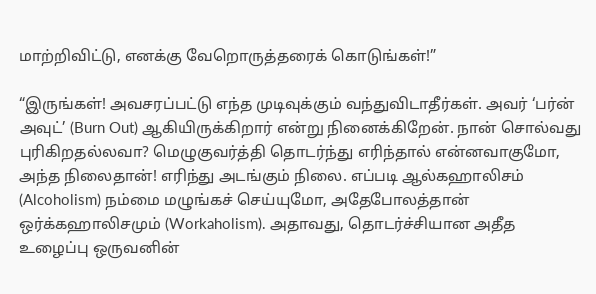மாற்றிவிட்டு, எனக்கு வேறொருத்தரைக் கொடுங்கள்!”

“இருங்கள்! அவசரப்பட்டு எந்த முடிவுக்கும் வந்துவிடாதீர்கள். அவர் ‘பர்ன் அவுட்’ (Burn Out) ஆகியிருக்கிறார் என்று நினைக்கிறேன். நான் சொல்வது புரிகிறதல்லவா? மெழுகுவர்த்தி தொடர்ந்து எரிந்தால் என்னவாகுமோ, அந்த நிலைதான்! எரிந்து அடங்கும் நிலை. எப்படி ஆல்கஹாலிசம் (Alcoholism) நம்மை மழுங்கச் செய்யுமோ, அதேபோலத்தான் ஒர்க்கஹாலிசமும் (Workaholism). அதாவது, தொடர்ச்சியான அதீத உழைப்பு ஒருவனின்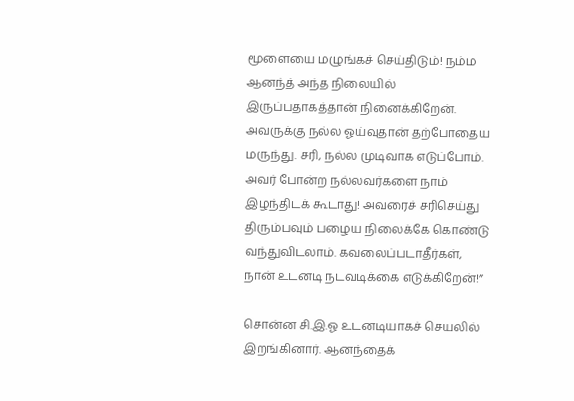மூளையை மழுங்கச் செய்திடும்! நம்ம ஆனந்த் அந்த நிலையில் இருப்பதாகத்தான் நினைக்கிறேன். அவருக்கு நல்ல ஓய்வுதான் தற்போதைய மருந்து. சரி, நல்ல முடிவாக எடுப்போம். அவர் போன்ற நல்லவர்களை நாம் இழந்திடக் கூடாது! அவரைச் சரிசெய்து திரும்பவும் பழைய நிலைக்கே கொண்டு வந்துவிடலாம். கவலைப்படாதீர்கள், நான் உடனடி நடவடிக்கை எடுக்கிறேன்!”

சொன்ன சி.இ.ஓ உடனடியாகச் செயலில் இறங்கினார். ஆனந்தைக்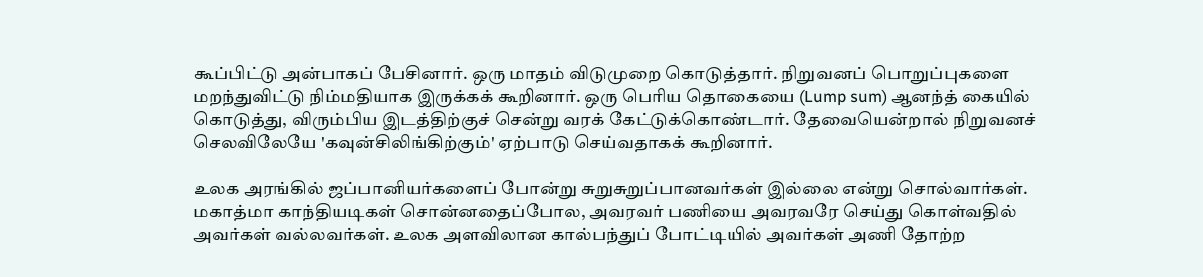கூப்பிட்டு அன்பாகப் பேசினார். ஒரு மாதம் விடுமுறை கொடுத்தார். நிறுவனப் பொறுப்புகளை மறந்துவிட்டு நிம்மதியாக இருக்கக் கூறினார். ஒரு பெரிய தொகையை (Lump sum) ஆனந்த் கையில் கொடுத்து, விரும்பிய இடத்திற்குச் சென்று வரக் கேட்டுக்கொண்டார். தேவையென்றால் நிறுவனச் செலவிலேயே 'கவுன்சிலிங்கிற்கும்' ஏற்பாடு செய்வதாகக் கூறினார்.

உலக அரங்கில் ஜப்பானியர்களைப் போன்று சுறுசுறுப்பானவர்கள் இல்லை என்று சொல்வார்கள். மகாத்மா காந்தியடிகள் சொன்னதைப்போல, அவரவர் பணியை அவரவரே செய்து கொள்வதில் அவர்கள் வல்லவர்கள். உலக அளவிலான கால்பந்துப் போட்டியில் அவர்கள் அணி தோற்ற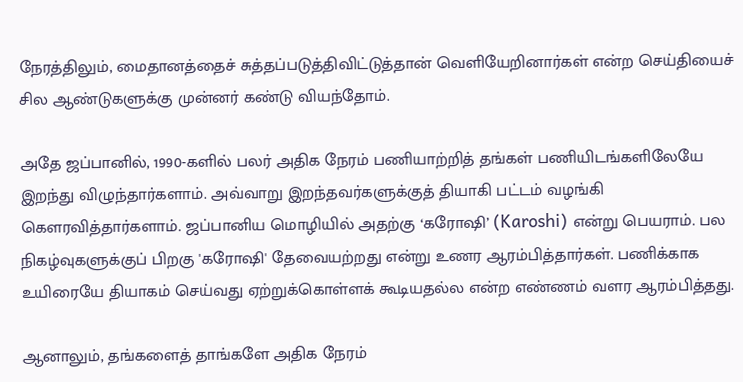நேரத்திலும், மைதானத்தைச் சுத்தப்படுத்திவிட்டுத்தான் வெளியேறினார்கள் என்ற செய்தியைச் சில ஆண்டுகளுக்கு முன்னர் கண்டு வியந்தோம்.

அதே ஜப்பானில், 1990-களில் பலர் அதிக நேரம் பணியாற்றித் தங்கள் பணியிடங்களிலேயே இறந்து விழுந்தார்களாம். அவ்வாறு இறந்தவர்களுக்குத் தியாகி பட்டம் வழங்கி கௌரவித்தார்களாம். ஜப்பானிய மொழியில் அதற்கு ‘கரோஷி’ (Karoshi) என்று பெயராம். பல நிகழ்வுகளுக்குப் பிறகு 'கரோஷி' தேவையற்றது என்று உணர ஆரம்பித்தார்கள். பணிக்காக உயிரையே தியாகம் செய்வது ஏற்றுக்கொள்ளக் கூடியதல்ல என்ற எண்ணம் வளர ஆரம்பித்தது.

ஆனாலும், தங்களைத் தாங்களே அதிக நேரம்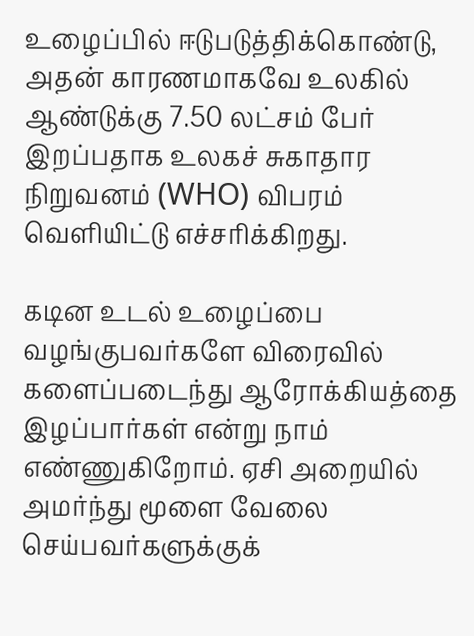உழைப்பில் ஈடுபடுத்திக்கொண்டு, அதன் காரணமாகவே உலகில் ஆண்டுக்கு 7.50 லட்சம் பேர் இறப்பதாக உலகச் சுகாதார நிறுவனம் (WHO) விபரம் வெளியிட்டு எச்சரிக்கிறது.

கடின உடல் உழைப்பை வழங்குபவர்களே விரைவில் களைப்படைந்து ஆரோக்கியத்தை இழப்பார்கள் என்று நாம் எண்ணுகிறோம். ஏசி அறையில் அமர்ந்து மூளை வேலை செய்பவர்களுக்குக்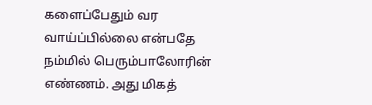களைப்பேதும் வர வாய்ப்பில்லை என்பதே நம்மில் பெரும்பாலோரின் எண்ணம். அது மிகத்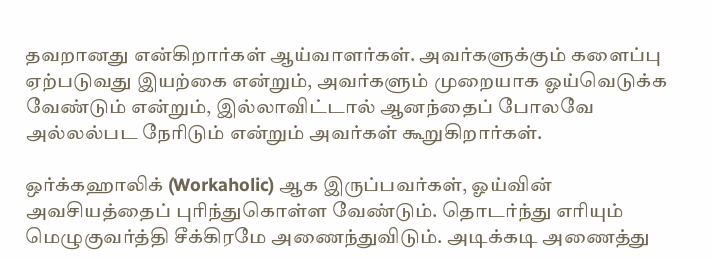தவறானது என்கிறார்கள் ஆய்வாளர்கள். அவர்களுக்கும் களைப்பு ஏற்படுவது இயற்கை என்றும், அவர்களும் முறையாக ஓய்வெடுக்க வேண்டும் என்றும், இல்லாவிட்டால் ஆனந்தைப் போலவே அல்லல்பட நேரிடும் என்றும் அவர்கள் கூறுகிறார்கள்.

ஒர்க்கஹாலிக் (Workaholic) ஆக இருப்பவர்கள், ஓய்வின் அவசியத்தைப் புரிந்துகொள்ள வேண்டும். தொடர்ந்து எரியும் மெழுகுவர்த்தி சீக்கிரமே அணைந்துவிடும். அடிக்கடி அணைத்து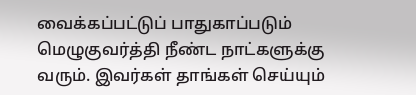வைக்கப்பட்டுப் பாதுகாப்படும் மெழுகுவர்த்தி நீண்ட நாட்களுக்கு வரும். இவர்கள் தாங்கள் செய்யும்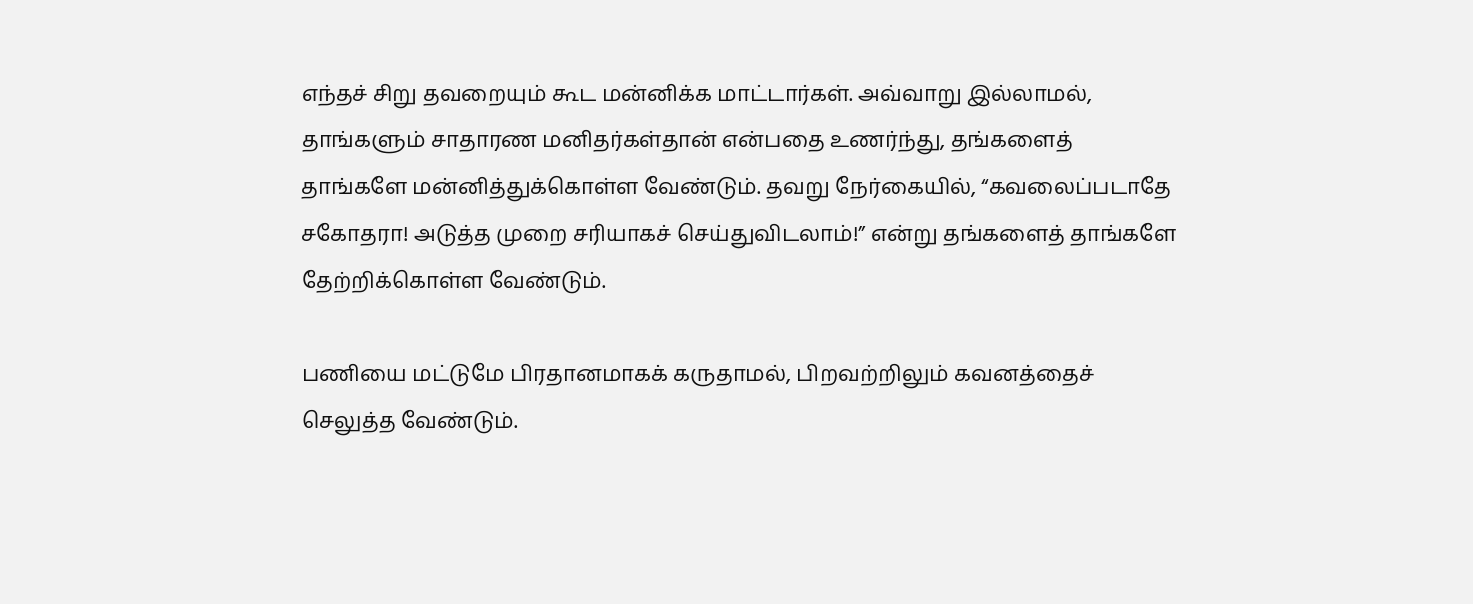எந்தச் சிறு தவறையும் கூட மன்னிக்க மாட்டார்கள். அவ்வாறு இல்லாமல், தாங்களும் சாதாரண மனிதர்கள்தான் என்பதை உணர்ந்து, தங்களைத் தாங்களே மன்னித்துக்கொள்ள வேண்டும். தவறு நேர்கையில், “கவலைப்படாதே சகோதரா! அடுத்த முறை சரியாகச் செய்துவிடலாம்!” என்று தங்களைத் தாங்களே தேற்றிக்கொள்ள வேண்டும்.

பணியை மட்டுமே பிரதானமாகக் கருதாமல், பிறவற்றிலும் கவனத்தைச் செலுத்த வேண்டும்.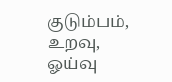குடும்பம், உறவு, ஓய்வு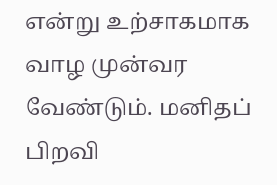என்று உற்சாகமாக வாழ முன்வர வேண்டும். மனிதப் பிறவி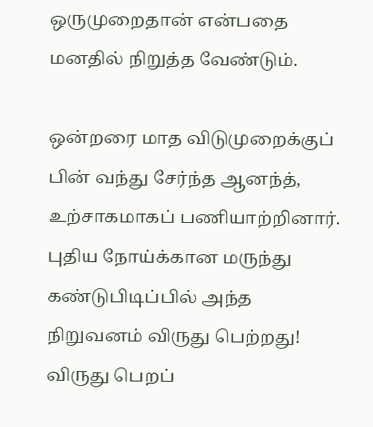ஒருமுறைதான் என்பதை மனதில் நிறுத்த வேண்டும்.

ஒன்றரை மாத விடுமுறைக்குப் பின் வந்து சேர்ந்த ஆனந்த், உற்சாகமாகப் பணியாற்றினார். புதிய நோய்க்கான மருந்து கண்டுபிடிப்பில் அந்த நிறுவனம் விருது பெற்றது! விருது பெறப்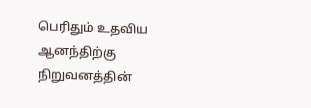பெரிதும் உதவிய ஆனந்திற்கு நிறுவனத்தின்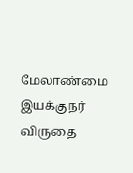மேலாண்மை இயக்குநர் விருதை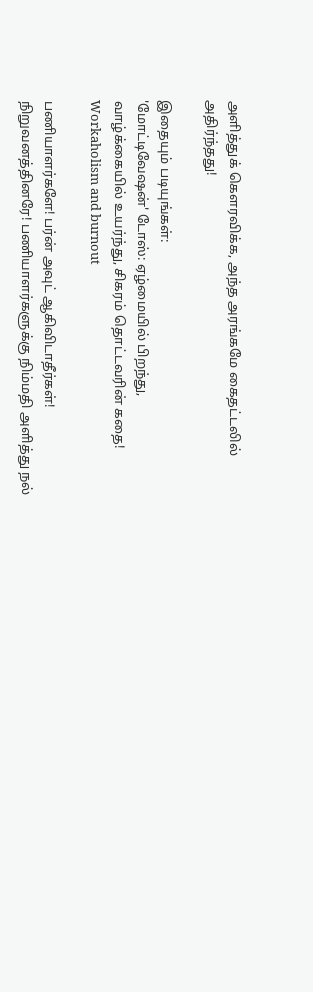அளித்துக் கௌரவிக்க, அந்த அரங்கமே கைதட்டலில் அதிர்ந்தது!

இதையும் படியுங்கள்:
'மோட்டிவேஷன்' டோஸ்: ஏழ்மையில் பிறந்து, வாழ்க்கையில் உயர்ந்து, சிகரம் தொட்டவரின் கதை!
Workaholism and burnout

பணியாளர்களே! பர்ன் அவுட் ஆகிவிடாதீர்கள்! நிறுவனத்தினரே! பணியாளர்களுக்கு நிம்மதி அளித்து நல்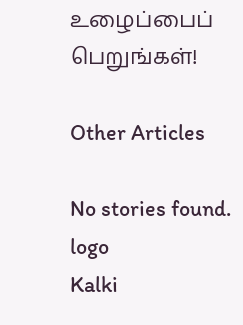உழைப்பைப் பெறுங்கள்!

Other Articles

No stories found.
logo
Kalki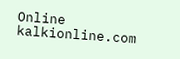Online
kalkionline.com